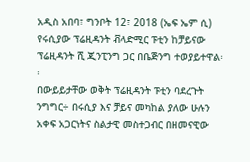አዲስ አበባ፣ ግንቦት 12፣ 2018 (ኤፍ ኤም ሲ) የሩሲያው ፕሬዚዳንት ቭላድሚር ፑቲን ከቻይናው ፕሬዚዳንት ሺ ጂንፒንግ ጋር በቤጅንግ ተወያይተዋል፡፡
በውይይታቸው ወቅት ፕሬዚዳንት ፑቲን ባደረጉት ንግግር÷ በሩሲያ እና ቻይና መካከል ያለው ሁሉን አቀፍ አጋርነትና ስልታዊ መስተጋብር በዘመናዊው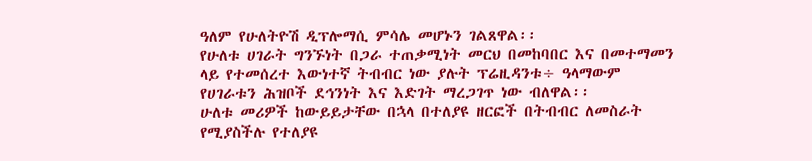ዓለም የሁለትዮሽ ዲፕሎማሲ ምሳሌ መሆኑን ገልጸዋል፡፡
የሁለቱ ሀገራት ግንኙነት በጋራ ተጠቃሚነት መርህ በመከባበር እና በመተማመን ላይ የተመሰረተ እውነተኛ ትብብር ነው ያሉት ፕሬዚዳንቱ÷ ዓላማውም የሀገራቱን ሕዝቦች ደኅንነት እና እድገት ማረጋገጥ ነው ብለዋል፡፡
ሁለቱ መሪዎች ከውይይታቸው በኋላ በተለያዩ ዘርፎች በትብብር ለመስራት የሚያስችሉ የተለያዩ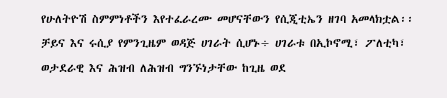የሁለትዮሽ ስምምነቶችን እየተፈራረሙ መሆናቸውን የሲጂቲኤን ዘገባ አመላክቷል፡፡
ቻይና እና ሩሲያ የምንጊዜም ወዳጅ ሀገራት ሲሆኑ÷ ሀገራቱ በኢኮኖሚ፣ ፖለቲካ፣ ወታደራዊ እና ሕዝብ ለሕዝብ ግንኙነታቸው ከጊዜ ወደ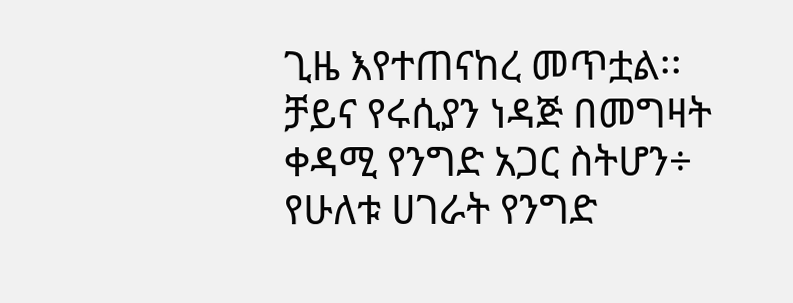ጊዜ እየተጠናከረ መጥቷል፡፡
ቻይና የሩሲያን ነዳጅ በመግዛት ቀዳሚ የንግድ አጋር ስትሆን÷ የሁለቱ ሀገራት የንግድ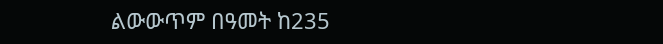ልውውጥም በዓመት ከ235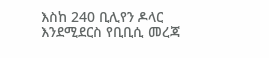እስከ 240 ቢሊየን ዶላር እንደሚደርስ የቢቢሲ መረጃ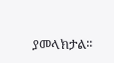ያመላክታል፡፡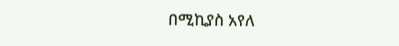በሚኪያስ አየለ